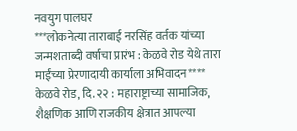नवयुग पालघर
***लोकनेत्या ताराबाई नरसिंह वर्तक यांच्या जन्मशताब्दी वर्षाचा प्रारंभ : केळवे रोड येथे तारा माईंच्या प्रेरणादायी कार्याला अभिवादन****
केळवे रोड, दि. २२ : महाराष्ट्राच्या सामाजिक, शैक्षणिक आणि राजकीय क्षेत्रात आपल्या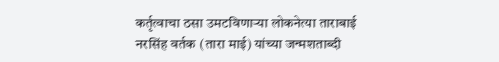कर्तृत्वाचा ठसा उमटविणाऱ्या लोकनेत्या ताराबाई नरसिंह वर्तक (तारा माई) यांच्या जन्मशताब्दी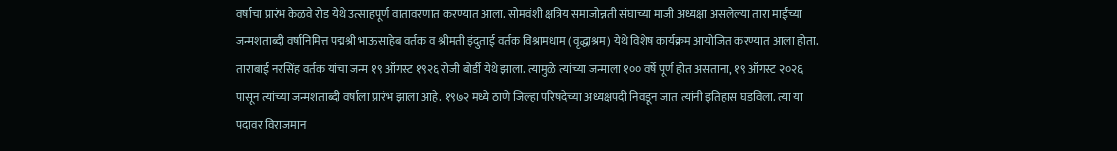वर्षाचा प्रारंभ केळवे रोड येथे उत्साहपूर्ण वातावरणात करण्यात आला. सोमवंशी क्षत्रिय समाजोन्नती संघाच्या माजी अध्यक्षा असलेल्या तारा माईंच्या जन्मशताब्दी वर्षानिमित्त पद्मश्री भाऊसाहेब वर्तक व श्रीमती इंदुताई वर्तक विश्रामधाम (वृद्धाश्रम) येथे विशेष कार्यक्रम आयोजित करण्यात आला होता.
ताराबाई नरसिंह वर्तक यांचा जन्म १९ ऑगस्ट १९२६ रोजी बोर्डी येथे झाला. त्यामुळे त्यांच्या जन्माला १०० वर्षे पूर्ण होत असताना, १९ ऑगस्ट २०२६ पासून त्यांच्या जन्मशताब्दी वर्षाला प्रारंभ झाला आहे. १९७२ मध्ये ठाणे जिल्हा परिषदेच्या अध्यक्षपदी निवडून जात त्यांनी इतिहास घडविला. त्या या पदावर विराजमान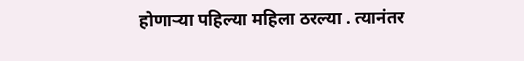होणाऱ्या पहिल्या महिला ठरल्या . त्यानंतर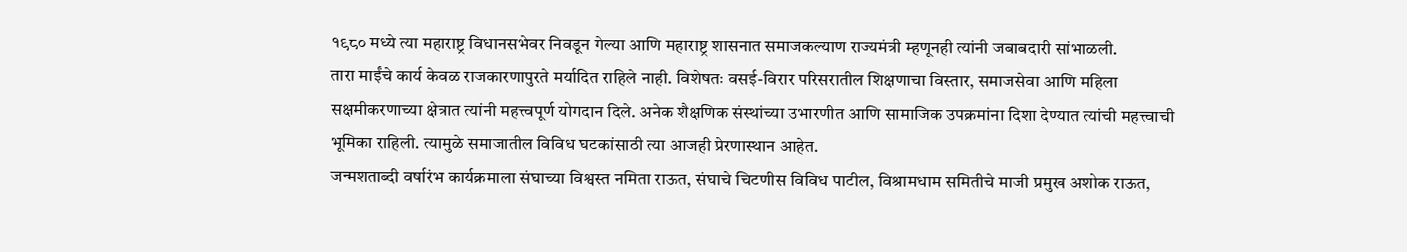१९८० मध्ये त्या महाराष्ट्र विधानसभेवर निवडून गेल्या आणि महाराष्ट्र शासनात समाजकल्याण राज्यमंत्री म्हणूनही त्यांनी जबाबदारी सांभाळली.
तारा माईंचे कार्य केवळ राजकारणापुरते मर्यादित राहिले नाही. विशेषतः वसई-विरार परिसरातील शिक्षणाचा विस्तार, समाजसेवा आणि महिला सक्षमीकरणाच्या क्षेत्रात त्यांनी महत्त्वपूर्ण योगदान दिले. अनेक शैक्षणिक संस्थांच्या उभारणीत आणि सामाजिक उपक्रमांना दिशा देण्यात त्यांची महत्त्वाची भूमिका राहिली. त्यामुळे समाजातील विविध घटकांसाठी त्या आजही प्रेरणास्थान आहेत.
जन्मशताब्दी वर्षारंभ कार्यक्रमाला संघाच्या विश्वस्त नमिता राऊत, संघाचे चिटणीस विविध पाटील, विश्रामधाम समितीचे माजी प्रमुख अशोक राऊत,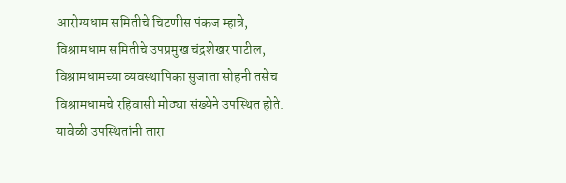आरोग्यधाम समितीचे चिटणीस पंकज म्हात्रे, विश्रामधाम समितीचे उपप्रमुख चंद्रशेखर पाटील, विश्रामधामच्या व्यवस्थापिका सुजाता सोहनी तसेच विश्रामधामचे रहिवासी मोठ्या संख्येने उपस्थित होते.
यावेळी उपस्थितांनी तारा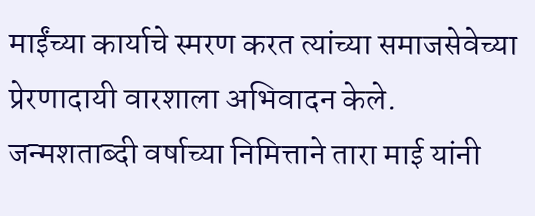माईंच्या कार्याचे स्मरण करत त्यांच्या समाजसेवेच्या प्रेरणादायी वारशाला अभिवादन केले. जन्मशताब्दी वर्षाच्या निमित्ताने तारा माई यांनी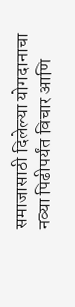समाजासाठी दिलेल्या योगदानाचा नव्या पिढीपर्यंत विचार आणि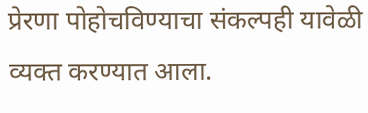प्रेरणा पोहोचविण्याचा संकल्पही यावेळी व्यक्त करण्यात आला.